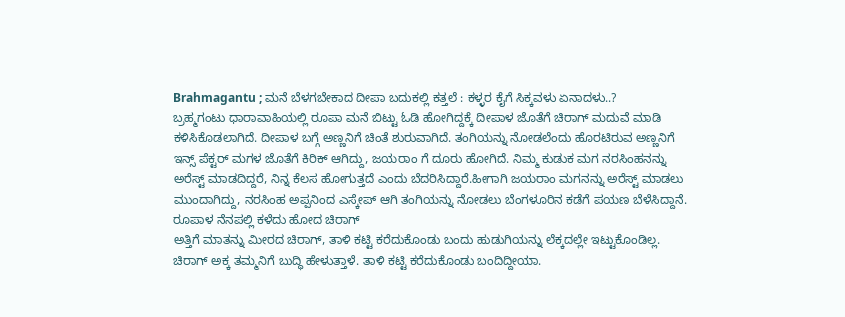Brahmagantu ; ಮನೆ ಬೆಳಗಬೇಕಾದ ದೀಪಾ ಬದುಕಲ್ಲಿ ಕತ್ತಲೆ : ಕಳ್ಳರ ಕೈಗೆ ಸಿಕ್ಕವಳು ಏನಾದಳು..?
ಬ್ರಹ್ಮಗಂಟು ಧಾರಾವಾಹಿಯಲ್ಲಿ ರೂಪಾ ಮನೆ ಬಿಟ್ಟು ಓಡಿ ಹೋಗಿದ್ದಕ್ಕೆ ದೀಪಾಳ ಜೊತೆಗೆ ಚಿರಾಗ್ ಮದುವೆ ಮಾಡಿ ಕಳಿಸಿಕೊಡಲಾಗಿದೆ. ದೀಪಾಳ ಬಗ್ಗೆ ಅಣ್ಣನಿಗೆ ಚಿಂತೆ ಶುರುವಾಗಿದೆ. ತಂಗಿಯನ್ನು ನೋಡಲೆಂದು ಹೊರಟಿರುವ ಅಣ್ಣನಿಗೆ ಇನ್ಸ್ ಪೆಕ್ಟರ್ ಮಗಳ ಜೊತೆಗೆ ಕಿರಿಕ್ ಆಗಿದ್ದು, ಜಯರಾಂ ಗೆ ದೂರು ಹೋಗಿದೆ. ನಿಮ್ಮ ಕುಡುಕ ಮಗ ನರಸಿಂಹನನ್ನು ಅರೆಸ್ಟ್ ಮಾಡದಿದ್ದರೆ, ನಿನ್ನ ಕೆಲಸ ಹೋಗುತ್ತದೆ ಎಂದು ಬೆದರಿಸಿದ್ದಾರೆ.ಹೀಗಾಗಿ ಜಯರಾಂ ಮಗನನ್ನು ಅರೆಸ್ಟ್ ಮಾಡಲು ಮುಂದಾಗಿದ್ದು, ನರಸಿಂಹ ಅಪ್ಪನಿಂದ ಎಸ್ಕೇಪ್ ಆಗಿ ತಂಗಿಯನ್ನು ನೋಡಲು ಬೆಂಗಳೂರಿನ ಕಡೆಗೆ ಪಯಣ ಬೆಳೆಸಿದ್ದಾನೆ.
ರೂಪಾಳ ನೆನಪಲ್ಲಿ ಕಳೆದು ಹೋದ ಚಿರಾಗ್
ಅತ್ತಿಗೆ ಮಾತನ್ನು ಮೀರದ ಚಿರಾಗ್, ತಾಳಿ ಕಟ್ಟಿ ಕರೆದುಕೊಂಡು ಬಂದು ಹುಡುಗಿಯನ್ನು ಲೆಕ್ಕದಲ್ಲೇ ಇಟ್ಟುಕೊಂಡಿಲ್ಲ. ಚಿರಾಗ್ ಅಕ್ಕ ತಮ್ಮನಿಗೆ ಬುದ್ಧಿ ಹೇಳುತ್ತಾಳೆ. ತಾಳಿ ಕಟ್ಟಿ ಕರೆದುಕೊಂಡು ಬಂದಿದ್ದೀಯಾ.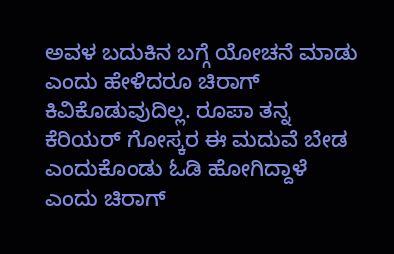ಅವಳ ಬದುಕಿನ ಬಗ್ಗೆ ಯೋಚನೆ ಮಾಡು ಎಂದು ಹೇಳಿದರೂ ಚಿರಾಗ್ ಕಿವಿಕೊಡುವುದಿಲ್ಲ. ರೂಪಾ ತನ್ನ ಕೆರಿಯರ್ ಗೋಸ್ಕರ ಈ ಮದುವೆ ಬೇಡ ಎಂದುಕೊಂಡು ಓಡಿ ಹೋಗಿದ್ದಾಳೆ ಎಂದು ಚಿರಾಗ್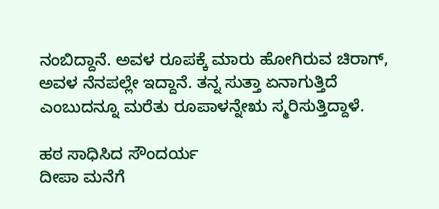ನಂಬಿದ್ದಾನೆ. ಅವಳ ರೂಪಕ್ಕೆ ಮಾರು ಹೋಗಿರುವ ಚಿರಾಗ್, ಅವಳ ನೆನಪಲ್ಲೇ ಇದ್ದಾನೆ. ತನ್ನ ಸುತ್ತಾ ಏನಾಗುತ್ತಿದೆ ಎಂಬುದನ್ನೂ ಮರೆತು ರೂಪಾಳನ್ನೇಋ ಸ್ಮರಿಸುತ್ತಿದ್ದಾಳೆ.

ಹಠ ಸಾಧಿಸಿದ ಸೌಂದರ್ಯ
ದೀಪಾ ಮನೆಗೆ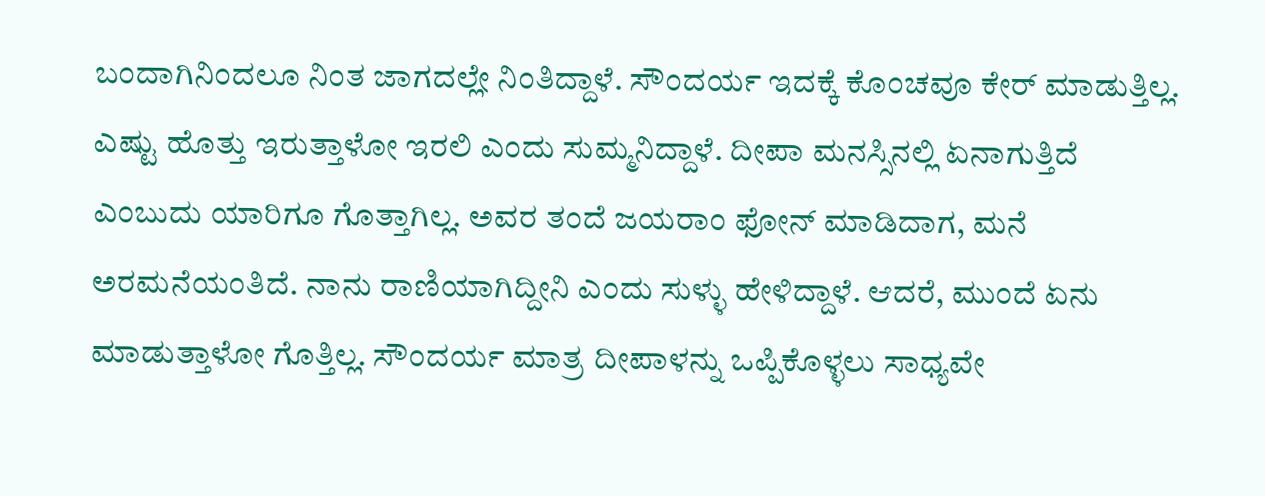ಬಂದಾಗಿನಿಂದಲೂ ನಿಂತ ಜಾಗದಲ್ಲೇ ನಿಂತಿದ್ದಾಳೆ. ಸೌಂದರ್ಯ ಇದಕ್ಕೆ ಕೊಂಚವೂ ಕೇರ್ ಮಾಡುತ್ತಿಲ್ಲ. ಎಷ್ಟು ಹೊತ್ತು ಇರುತ್ತಾಳೋ ಇರಲಿ ಎಂದು ಸುಮ್ಮನಿದ್ದಾಳೆ. ದೀಪಾ ಮನಸ್ಸಿನಲ್ಲಿ ಏನಾಗುತ್ತಿದೆ ಎಂಬುದು ಯಾರಿಗೂ ಗೊತ್ತಾಗಿಲ್ಲ. ಅವರ ತಂದೆ ಜಯರಾಂ ಫೋನ್ ಮಾಡಿದಾಗ, ಮನೆ ಅರಮನೆಯಂತಿದೆ. ನಾನು ರಾಣಿಯಾಗಿದ್ದೀನಿ ಎಂದು ಸುಳ್ಳು ಹೇಳಿದ್ದಾಳೆ. ಆದರೆ, ಮುಂದೆ ಏನು ಮಾಡುತ್ತಾಳೋ ಗೊತ್ತಿಲ್ಲ. ಸೌಂದರ್ಯ ಮಾತ್ರ ದೀಪಾಳನ್ನು ಒಪ್ಪಿಕೊಳ್ಳಲು ಸಾಧ್ಯವೇ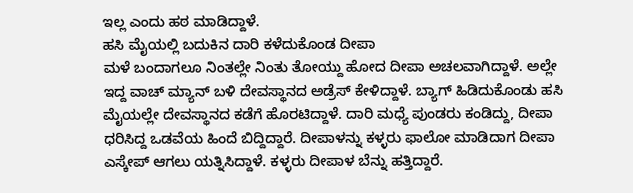ಇಲ್ಲ ಎಂದು ಹಠ ಮಾಡಿದ್ದಾಳೆ.
ಹಸಿ ಮೈಯಲ್ಲಿ ಬದುಕಿನ ದಾರಿ ಕಳೆದುಕೊಂಡ ದೀಪಾ
ಮಳೆ ಬಂದಾಗಲೂ ನಿಂತಲ್ಲೇ ನಿಂತು ತೋಯ್ದು ಹೋದ ದೀಪಾ ಅಚಲವಾಗಿದ್ದಾಳೆ. ಅಲ್ಲೇ ಇದ್ದ ವಾಚ್ ಮ್ಯಾನ್ ಬಳಿ ದೇವಸ್ಥಾನದ ಅಡ್ರೆಸ್ ಕೇಳಿದ್ದಾಳೆ. ಬ್ಯಾಗ್ ಹಿಡಿದುಕೊಂಡು ಹಸಿ ಮೈಯಲ್ಲೇ ದೇವಸ್ಥಾನದ ಕಡೆಗೆ ಹೊರಟಿದ್ದಾಳೆ. ದಾರಿ ಮಧ್ಯೆ ಪುಂಡರು ಕಂಡಿದ್ದು, ದೀಪಾ ಧರಿಸಿದ್ದ ಒಡವೆಯ ಹಿಂದೆ ಬಿದ್ದಿದ್ದಾರೆ. ದೀಪಾಳನ್ನು ಕಳ್ಳರು ಫಾಲೋ ಮಾಡಿದಾಗ ದೀಪಾ ಎಸ್ಕೇಪ್ ಆಗಲು ಯತ್ನಿಸಿದ್ದಾಳೆ. ಕಳ್ಳರು ದೀಪಾಳ ಬೆನ್ನು ಹತ್ತಿದ್ದಾರೆ.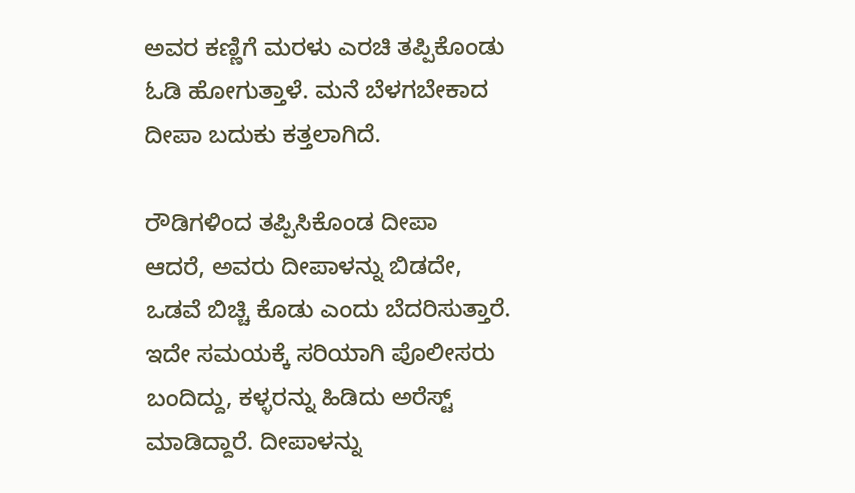ಅವರ ಕಣ್ಣಿಗೆ ಮರಳು ಎರಚಿ ತಪ್ಪಿಕೊಂಡು ಓಡಿ ಹೋಗುತ್ತಾಳೆ. ಮನೆ ಬೆಳಗಬೇಕಾದ ದೀಪಾ ಬದುಕು ಕತ್ತಲಾಗಿದೆ.

ರೌಡಿಗಳಿಂದ ತಪ್ಪಿಸಿಕೊಂಡ ದೀಪಾ
ಆದರೆ, ಅವರು ದೀಪಾಳನ್ನು ಬಿಡದೇ, ಒಡವೆ ಬಿಚ್ಚಿ ಕೊಡು ಎಂದು ಬೆದರಿಸುತ್ತಾರೆ. ಇದೇ ಸಮಯಕ್ಕೆ ಸರಿಯಾಗಿ ಪೊಲೀಸರು ಬಂದಿದ್ದು, ಕಳ್ಳರನ್ನು ಹಿಡಿದು ಅರೆಸ್ಟ್ ಮಾಡಿದ್ದಾರೆ. ದೀಪಾಳನ್ನು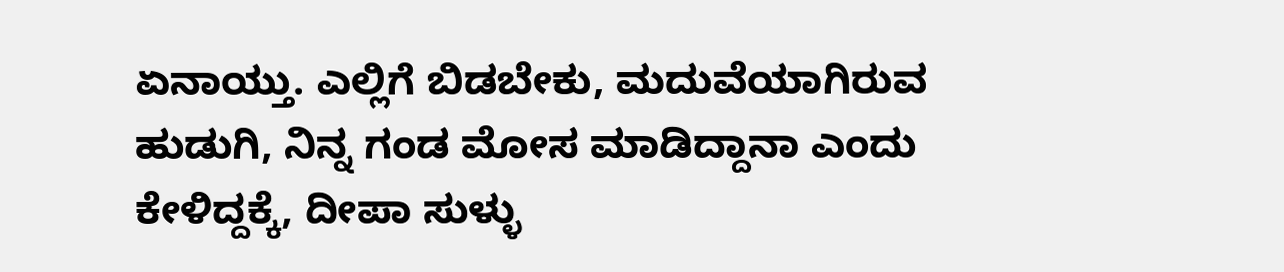ಏನಾಯ್ತು. ಎಲ್ಲಿಗೆ ಬಿಡಬೇಕು, ಮದುವೆಯಾಗಿರುವ ಹುಡುಗಿ, ನಿನ್ನ ಗಂಡ ಮೋಸ ಮಾಡಿದ್ದಾನಾ ಎಂದು ಕೇಳಿದ್ದಕ್ಕೆ, ದೀಪಾ ಸುಳ್ಳು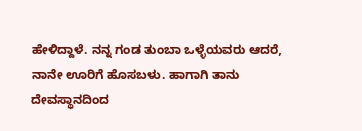ಹೇಳಿದ್ದಾಳೆ. ನನ್ನ ಗಂಡ ತುಂಬಾ ಒಳ್ಳೆಯವರು ಆದರೆ, ನಾನೇ ಊರಿಗೆ ಹೊಸಬಳು. ಹಾಗಾಗಿ ತಾನು ದೇವಸ್ಥಾನದಿಂದ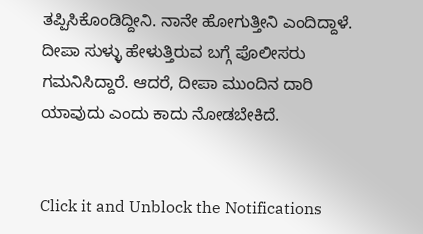ತಪ್ಪಿಸಿಕೊಂಡಿದ್ದೀನಿ. ನಾನೇ ಹೋಗುತ್ತೀನಿ ಎಂದಿದ್ದಾಳೆ. ದೀಪಾ ಸುಳ್ಳು ಹೇಳುತ್ತಿರುವ ಬಗ್ಗೆ ಪೊಲೀಸರು ಗಮನಿಸಿದ್ದಾರೆ. ಆದರೆ, ದೀಪಾ ಮುಂದಿನ ದಾರಿ ಯಾವುದು ಎಂದು ಕಾದು ನೋಡಬೇಕಿದೆ.


Click it and Unblock the Notifications